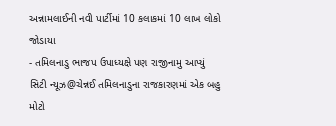અન્નામલાઈની નવી પાર્ટીમાં 10 કલાકમાં 10 લાખ લોકો જોડાયા
- તમિલનાડુ ભાજપ ઉપાધ્યક્ષે પણ રાજીનામુ આપ્યું
સિટી ન્યૂઝ@ચેન્નઈ તમિલનાડુના રાજકારણમાં એક બહુ મોટો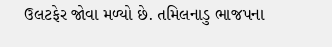ઉલટફેર જોવા મળ્યો છે. તમિલનાડુ ભાજપના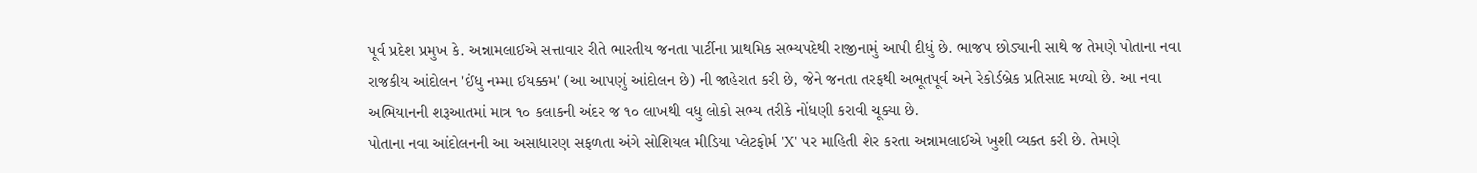પૂર્વ પ્રદેશ પ્રમુખ કે. અન્નામલાઈએ સત્તાવાર રીતે ભારતીય જનતા પાર્ટીના પ્રાથમિક સભ્યપદેથી રાજીનામું આપી દીધું છે. ભાજપ છોડ્યાની સાથે જ તેમણે પોતાના નવા રાજકીય આંદોલન 'ઈંધુ નમ્મા ઈયક્કમ' (આ આપણું આંદોલન છે) ની જાહેરાત કરી છે, જેને જનતા તરફથી અભૂતપૂર્વ અને રેકોર્ડબ્રેક પ્રતિસાદ મળ્યો છે. આ નવા અભિયાનની શરૂઆતમાં માત્ર ૧૦ કલાકની અંદર જ ૧૦ લાખથી વધુ લોકો સભ્ય તરીકે નોંધણી કરાવી ચૂક્યા છે.
પોતાના નવા આંદોલનની આ અસાધારણ સફળતા અંગે સોશિયલ મીડિયા પ્લેટફોર્મ 'X' પર માહિતી શેર કરતા અન્નામલાઈએ ખુશી વ્યક્ત કરી છે. તેમણે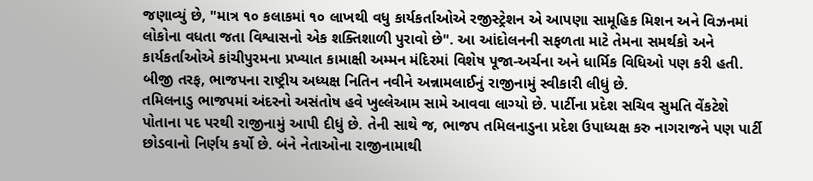જણાવ્યું છે, "માત્ર ૧૦ કલાકમાં ૧૦ લાખથી વધુ કાર્યકર્તાઓએ રજીસ્ટ્રેશન એ આપણા સામૂહિક મિશન અને વિઝનમાં લોકોના વધતા જતા વિશ્વાસનો એક શક્તિશાળી પુરાવો છે". આ આંદોલનની સફળતા માટે તેમના સમર્થકો અને કાર્યકર્તાઓએ કાંચીપુરમના પ્રખ્યાત કામાક્ષી અમ્મન મંદિરમાં વિશેષ પૂજા-અર્ચના અને ધાર્મિક વિધિઓ પણ કરી હતી. બીજી તરફ, ભાજપના રાષ્ટ્રીય અધ્યક્ષ નિતિન નવીને અન્નામલાઈનું રાજીનામું સ્વીકારી લીધું છે.
તમિલનાડુ ભાજપમાં અંદરનો અસંતોષ હવે ખુલ્લેઆમ સામે આવવા લાગ્યો છે. પાર્ટીના પ્રદેશ સચિવ સુમતિ વેંકટેશે પોતાના પદ પરથી રાજીનામું આપી દીધું છે. તેની સાથે જ, ભાજપ તમિલનાડુના પ્રદેશ ઉપાધ્યક્ષ કરુ નાગરાજને પણ પાર્ટી છોડવાનો નિર્ણય કર્યો છે. બંને નેતાઓના રાજીનામાથી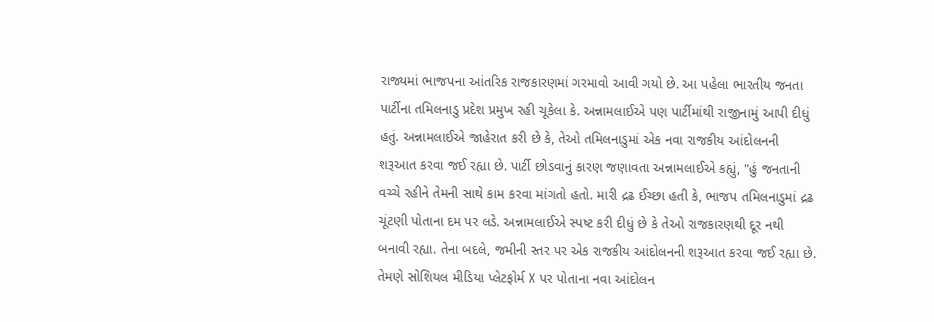રાજ્યમાં ભાજપના આંતરિક રાજકારણમાં ગરમાવો આવી ગયો છે. આ પહેલા ભારતીય જનતા પાર્ટીના તમિલનાડુ પ્રદેશ પ્રમુખ રહી ચૂકેલા કે. અન્નામલાઈએ પણ પાર્ટીમાંથી રાજીનામું આપી દીધું હતું. અન્નામલાઈએ જાહેરાત કરી છે કે, તેઓ તમિલનાડુમાં એક નવા રાજકીય આંદોલનની શરૂઆત કરવા જઈ રહ્યા છે. પાર્ટી છોડવાનું કારણ જણાવતા અન્નામલાઈએ કહ્યું, "હું જનતાની વચ્ચે રહીને તેમની સાથે કામ કરવા માંગતો હતો. મારી દ્રઢ ઈચ્છા હતી કે, ભાજપ તમિલનાડુમાં દ્રઢ ચૂંટણી પોતાના દમ પર લડે. અન્નામલાઈએ સ્પષ્ટ કરી દીધું છે કે તેઓ રાજકારણથી દૂર નથી બનાવી રહ્યા. તેના બદલે, જમીની સ્તર પર એક રાજકીય આંદોલનની શરૂઆત કરવા જઈ રહ્યા છે. તેમણે સોશિયલ મીડિયા પ્લેટફોર્મ X પર પોતાના નવા આંદોલન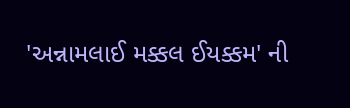'અન્નામલાઈ મક્કલ ઈયક્કમ' ની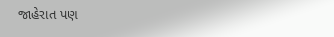જાહેરાત પણ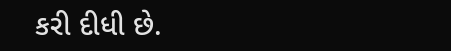કરી દીધી છે.